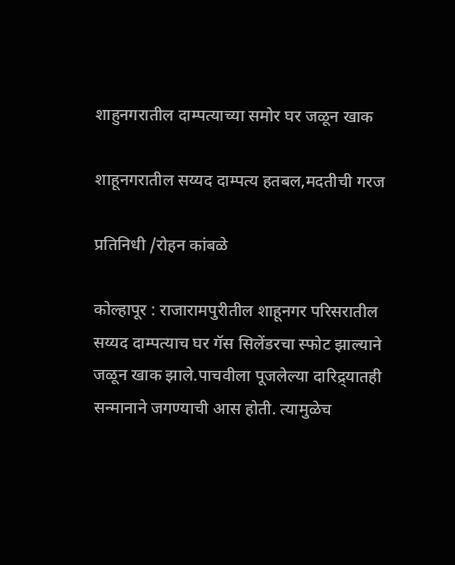शाहुनगरातील दाम्पत्याच्या समोर घर जळून खाक

शाहूनगरातील सय्यद दाम्पत्य हतबल,मदतीची गरज

प्रतिनिधी /रोहन कांबळे

कोल्हापूर : राजारामपुरीतील शाहूनगर परिसरातील सय्यद दाम्पत्याच घर गॅस सिलेंडरचा स्फोट झाल्याने जळून खाक झाले.पाचवीला पूजलेल्या दारिद्र्यातही सन्मानाने जगण्याची आस होती. त्यामुळेच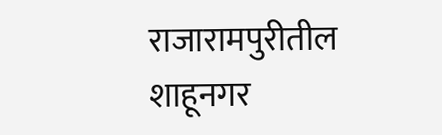राजारामपुरीतील शाहूनगर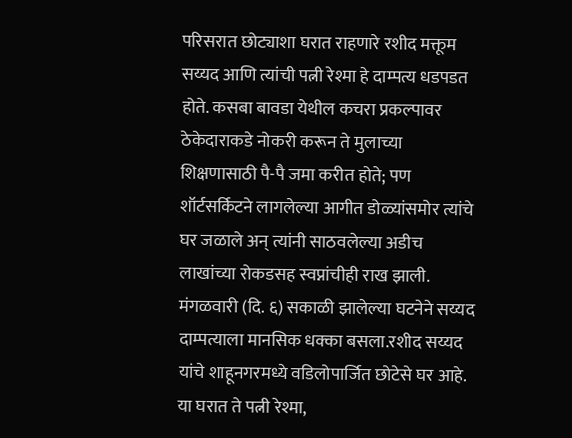परिसरात छोट्याशा घरात राहणारे रशीद मक्तूम सय्यद आणि त्यांची पत्नी रेश्मा हे दाम्पत्य धडपडत होते. कसबा बावडा येथील कचरा प्रकल्पावर ठेकेदाराकडे नोकरी करून ते मुलाच्या शिक्षणासाठी पै-पै जमा करीत होते; पण शॉर्टसर्किटने लागलेल्या आगीत डोळ्यांसमोर त्यांचे घर जळाले अन् त्यांनी साठवलेल्या अडीच लाखांच्या रोकडसह स्वप्नांचीही राख झाली. मंगळवारी (दि. ६) सकाळी झालेल्या घटनेने सय्यद दाम्पत्याला मानसिक धक्का बसला.रशीद सय्यद यांचे शाहूनगरमध्ये वडिलोपार्जित छोटेसे घर आहे. या घरात ते पत्नी रेश्मा,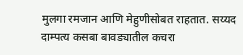मुलगा रमजान आणि मेहुणीसोबत राहतात. सय्यद दाम्पत्य कसबा बावड्यातील कचरा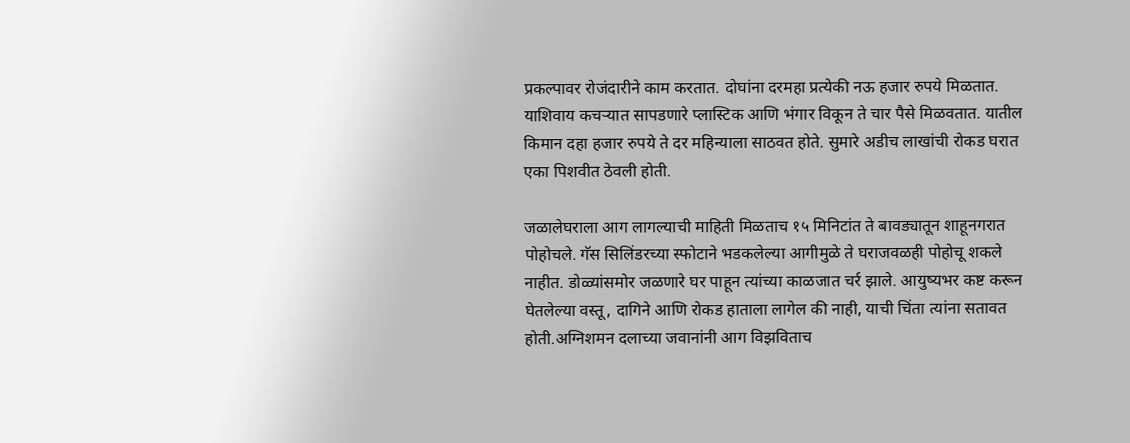प्रकल्पावर रोजंदारीने काम करतात. दोघांना दरमहा प्रत्येकी नऊ हजार रुपये मिळतात. याशिवाय कचऱ्यात सापडणारे प्लास्टिक आणि भंगार विकून ते चार पैसे मिळवतात. यातील किमान दहा हजार रुपये ते दर महिन्याला साठवत होते. सुमारे अडीच लाखांची रोकड घरात एका पिशवीत ठेवली होती.

जळालेघराला आग लागल्याची माहिती मिळताच १५ मिनिटांत ते बावड्यातून शाहूनगरात पोहोचले. गॅस सिलिंडरच्या स्फोटाने भडकलेल्या आगीमुळे ते घराजवळही पोहोचू शकले नाहीत. डोळ्यांसमोर जळणारे घर पाहून त्यांच्या काळजात चर्र झाले. आयुष्यभर कष्ट करून घेतलेल्या वस्तू, दागिने आणि रोकड हाताला लागेल की नाही, याची चिंता त्यांना सतावत होती.अग्निशमन दलाच्या जवानांनी आग विझविताच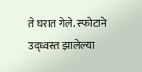ते घरात गेले. स्फोटाने उद्ध्वस्त झालेल्या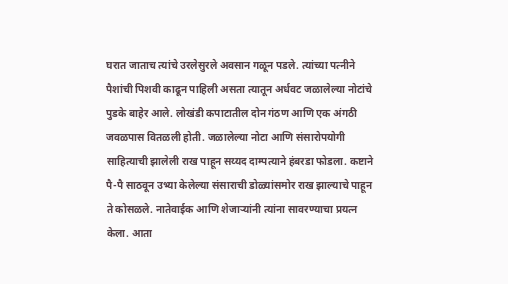घरात जाताच त्यांचे उरलेसुरले अवसान गळून पडले. त्यांच्या पत्नीने पैशांची पिशवी काढून पाहिली असता त्यातून अर्धवट जळालेल्या नोटांचे पुडके बाहेर आले. लोखंडी कपाटातील दोन गंठण आणि एक अंगठी जवळपास वितळली होती. जळालेल्या नोटा आणि संसारोपयोगी साहित्याची झालेली राख पाहून सय्यद दाम्पत्याने हंबरडा फोडला. कष्टाने पै-पै साठवून उभ्या केलेल्या संसाराची डोळ्यांसमोर राख झाल्याचे पाहून ते कोसळले. नातेवाईक आणि शेजाऱ्यांनी त्यांना सावरण्याचा प्रयत्न केला. आता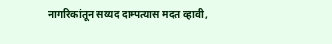नागरिकांतून सय्यद दाम्पत्यास मदत व्हावी,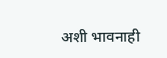अशी भावनाही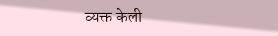व्यक्त केली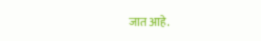जात आहे.